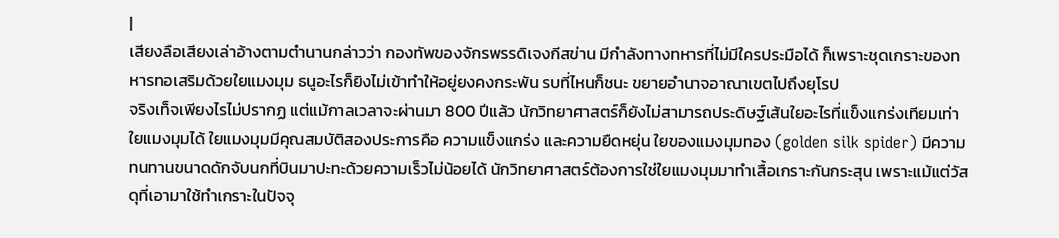|
เสียงลือเสียงเล่าอ้างตามตำนานกล่าวว่า กองทัพของจักรพรรดิเจงกีสข่าน มีกำลังทางทหารที่ไม่มีใครประมือได้ ก็เพราะชุดเกราะของทหารทอเสริมด้วยใยแมงมุม ธนูอะไรก็ยิงไม่เข้าทำให้อยู่ยงคงกระพัน รบที่ไหนก็ชนะ ขยายอำนาจอาณาเขตไปถึงยุโรป
จริงเท็จเพียงไรไม่ปรากฏ แต่แม้กาลเวลาจะผ่านมา 800 ปีแล้ว นักวิทยาศาสตร์ก็ยังไม่สามารถประดิษฐ์เส้นใยอะไรที่แข็งแกร่งเทียมเท่าใยแมงมุมได้ ใยแมงมุมมีคุณสมบัติสองประการคือ ความแข็งแกร่ง และความยืดหยุ่น ใยของแมงมุมทอง (golden silk spider) มีความทนทานขนาดดักจับนกที่บินมาปะทะด้วยความเร็วไม่น้อยได้ นักวิทยาศาสตร์ต้องการใช่ใยแมงมุมมาทำเสื้อเกราะกันกระสุน เพราะแม้แต่วัสดุที่เอามาใช้ทำเกราะในปัจจุ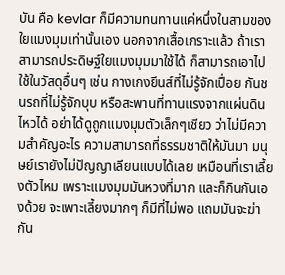บัน คือ kevlar ก็มีความทนทานแค่หนึ่งในสามของใยแมงมุมเท่านั้นเอง นอกจากเสื้อเกราะแล้ว ถ้าเราสามารถประดิษฐ์ใยแมงมุมมาใช้ได้ ก็สามารถเอาไปใช้ในวัสดุอื่นๆ เช่น กางเกงยีนส์ที่ไม่รู้จักเปื่อย กันชนรถที่ไม่รู้จักบุบ หรือสะพานที่ทานแรงจากแผ่นดินไหวได้ อย่าได้ดูถูกแมงมุมตัวเล็กๆเชียว ว่าไม่มีความสำคัญอะไร ความสามารถที่ธรรมชาติให้มันมา มนุษย์เรายังไม่ปัญญาเลียนแบบได้เลย เหมือนที่เราเลี้ยงตัวไหม เพราะแมงมุมมันหวงที่มาก และก็กินกันเองด้วย จะเพาะเลี้ยงมากๆ ก็มีที่ไม่พอ แถมมันจะฆ่ากัน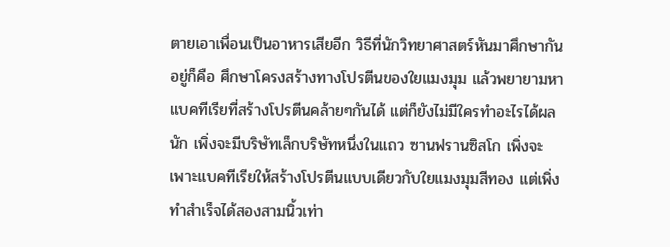ตายเอาเพื่อนเป็นอาหารเสียอีก วิธีที่นักวิทยาศาสตร์หันมาศึกษากันอยู่ก็คือ ศึกษาโครงสร้างทางโปรตีนของใยแมงมุม แล้วพยายามหาแบคทีเรียที่สร้างโปรตีนคล้ายๆกันได้ แต่ก็ยังไม่มีใครทำอะไรได้ผลนัก เพิ่งจะมีบริษัทเล็กบริษัทหนึ่งในแถว ซานฟรานซิสโก เพิ่งจะเพาะแบคทีเรียให้สร้างโปรตีนแบบเดียวกับใยแมงมุมสีทอง แต่เพิ่งทำสำเร็จได้สองสามนิ้วเท่า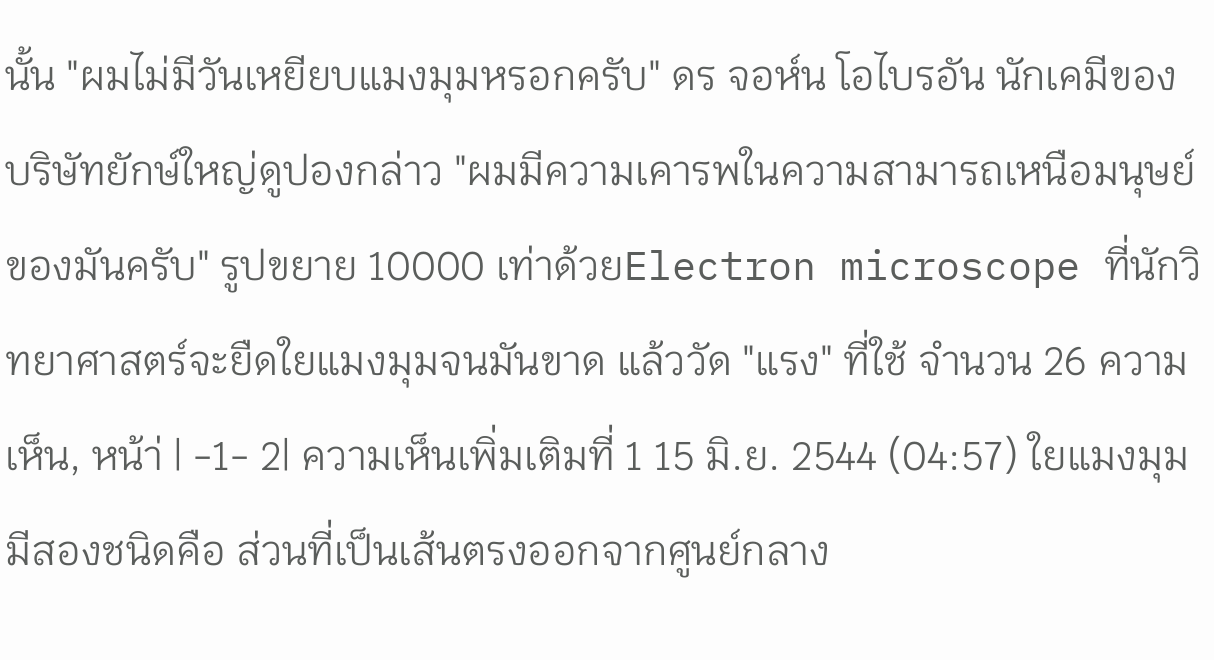นั้น "ผมไม่มีวันเหยียบแมงมุมหรอกครับ" ดร จอห์น โอไบรอัน นักเคมีของบริษัทยักษ์ใหญ่ดูปองกล่าว "ผมมีความเคารพในความสามารถเหนือมนุษย์ของมันครับ" รูปขยาย 10000 เท่าด้วยElectron microscope ที่นักวิทยาศาสตร์จะยืดใยแมงมุมจนมันขาด แล้ววัด "แรง" ที่ใช้ จำนวน 26 ความเห็น, หน้า่ | -1- 2| ความเห็นเพิ่มเติมที่ 1 15 มิ.ย. 2544 (04:57) ใยแมงมุมมีสองชนิดคือ ส่วนที่เป็นเส้นตรงออกจากศูนย์กลาง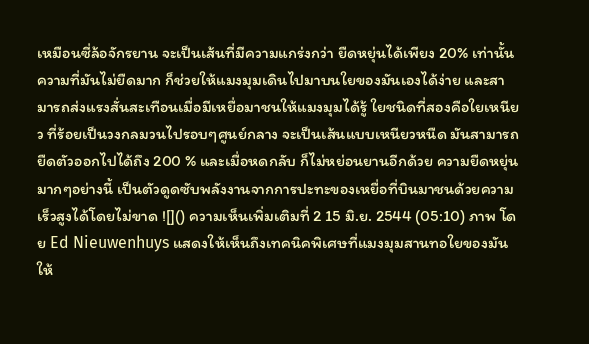เหมือนซี่ล้อจักรยาน จะเป็นเส้นที่มีความแกร่งกว่า ยืดหยุ่นได้เพียง 20% เท่านั้น ความที่มันไม่ยืดมาก ก็ช่วยให้แมงมุมเดินไปมาบนใยของมันเองได้ง่าย และสามารถส่งแรงสั่นสะเทือนเมื่อมีเหยื่อมาชนให้แมงมุมได้รู้ ใยชนิดที่สองคือใยเหนียว ที่ร้อยเป็นวงกลมวนไปรอบๆศูนย์กลาง จะเป็นเส้นแบบเหนียวหนืด มันสามารถยืดตัวออกไปได้ถึง 200 % และเมื่อหดกลับ ก็ไม่หย่อนยานอีกด้วย ความยืดหยุ่นมากๆอย่างนี้ เป็นตัวดูดซับพลังงานจากการปะทะของเหยื่อที่บินมาชนด้วยความเร็วสูงได้โดยไม่ขาด ![]() ความเห็นเพิ่มเติมที่ 2 15 มิ.ย. 2544 (05:10) ภาพ โดย Ed Nieuwenhuys แสดงให้เห็นถึงเทคนิคพิเศษที่แมงมุมสานทอใยของมันให้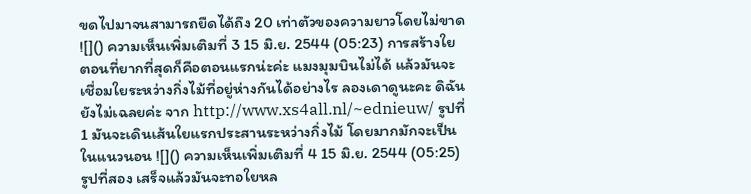ขดไปมาจนสามารถยืดได้ถึง 20 เท่าตัวของความยาวโดยไม่ขาด ![]() ความเห็นเพิ่มเติมที่ 3 15 มิ.ย. 2544 (05:23) การสร้างใย ตอนที่ยากที่สุดก็คือตอนแรกน่ะค่ะ แมงมุมบินไม่ได้ แล้วมันจะเชื่อมใยระหว่างกิ่งไม้ที่อยู่ห่างกันได้อย่างไร ลองเดาดูนะคะ ดิฉันยังไม่เฉลยค่ะ จาก http://www.xs4all.nl/~ednieuw/ รูปที่ 1 มันจะเดินเส้นใยแรกประสานระหว่างกิ่งไม้ โดยมากมักจะเป็นในแนวนอน ![]() ความเห็นเพิ่มเติมที่ 4 15 มิ.ย. 2544 (05:25) รูปที่สอง เสร็จแล้วมันจะทอใยหล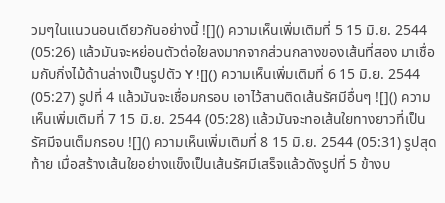วมๆในแนวนอนเดียวกันอย่างนี้ ![]() ความเห็นเพิ่มเติมที่ 5 15 มิ.ย. 2544 (05:26) แล้วมันจะหย่อนตัวต่อใยลงมากจากส่วนกลางของเส้นที่สอง มาเชื่อมกับกิ่งไม้ด้านล่างเป็นรูปตัว Y ![]() ความเห็นเพิ่มเติมที่ 6 15 มิ.ย. 2544 (05:27) รูปที่ 4 แล้วมันจะเชื่อมกรอบ เอาไว้สานติดเส้นรัศมีอื่นๆ ![]() ความเห็นเพิ่มเติมที่ 7 15 มิ.ย. 2544 (05:28) แล้วมันจะทอเส้นใยทางยาวที่เป็นรัศมีจนเต็มกรอบ ![]() ความเห็นเพิ่มเติมที่ 8 15 มิ.ย. 2544 (05:31) รูปสุดท้าย เมื่อสร้างเส้นใยอย่างแข็งเป็นเส้นรัศมีเสร็จแล้วดังรูปที่ 5 ข้างบ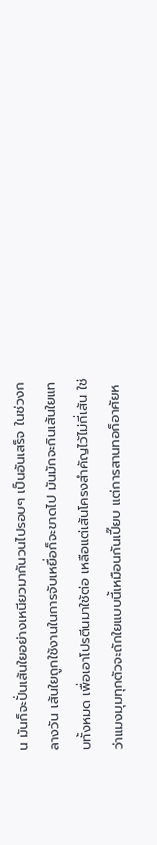น มันก็จะปั่นเส้นใยอย่างเหนียวมากันวนไปรอบๆ เป็นอันเสร็จ ในช่วงกลางวัน เส้นใยถูกใช้งานในการจับเหยื่อก็จะขาดไป มันมักจะกินเส้นใยแทบทั้งหมด เพื่อเอาโปรตีนมาใช้ต่อ เหลือแต่เส้นโครงสำคัญไว้ไม่กี่เส้น ใช่ว่าแมงมุมทุกตัวจะถักใยแบบนี้เหมือนกันเปี๊ยบ แต่การสานทอก็อาศัยห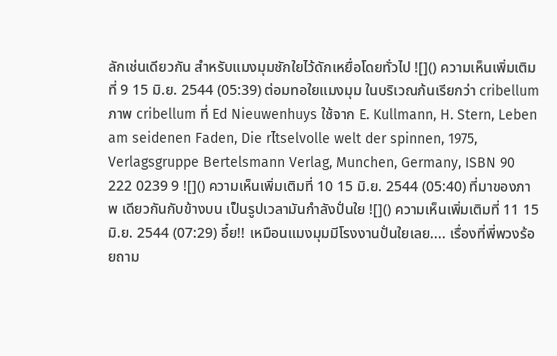ลักเช่นเดียวกัน สำหรับแมงมุมชักใยไว้ดักเหยื่อโดยทั่วไป ![]() ความเห็นเพิ่มเติมที่ 9 15 มิ.ย. 2544 (05:39) ต่อมทอใยแมงมุม ในบริเวณก้นเรียกว่า cribellum ภาพ cribellum ที่ Ed Nieuwenhuys ใช้จาก E. Kullmann, H. Stern, Leben am seidenen Faden, Die rไtselvolle welt der spinnen, 1975, Verlagsgruppe Bertelsmann Verlag, Munchen, Germany, ISBN 90 222 0239 9 ![]() ความเห็นเพิ่มเติมที่ 10 15 มิ.ย. 2544 (05:40) ที่มาของภาพ เดียวกันกับข้างบน เป็นรูปเวลามันกำลังปั่นใย ![]() ความเห็นเพิ่มเติมที่ 11 15 มิ.ย. 2544 (07:29) อึ๋ย!! เหมือนแมงมุมมีโรงงานปั่นใยเลย.... เรื่องที่พี่พวงร้อยถาม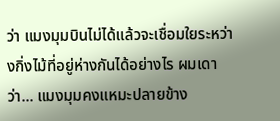ว่า แมงมุมบินไม่ได้แล้วจะเชื่อมใยระหว่างกิ่งไม้ที่อยู่ห่างกันได้อย่างไร ผมเดาว่า... แมงมุมคงแหมะปลายข้าง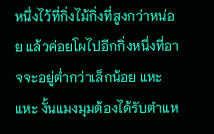หนึ่งไว้ที่กิ่งไม้กิ่งที่สูงกว่าหน่อย แล้วค่อยโผไปอีกกิ่งหนึ่งที่อาจจะอยู่ต่ำกว่าเล็กน้อย แหะแหะ งั้นแมงมุมต้องได้รับตำแห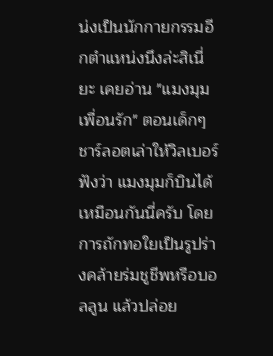น่งเป็นนักกายกรรมอีกตำแหน่งนึงล่ะสิเนี่ยะ เคยอ่าน "แมงมุมเพื่อนรัก" ตอนเด็กๆ ชาร์ลอตเล่าให้วิลเบอร์ฟังว่า แมงมุมก็บินได้เหมือนกันนี่ครับ โดยการถักทอใยเป็นรูปร่างคล้ายร่มชูชีพหรือบอลลูน แล้วปล่อย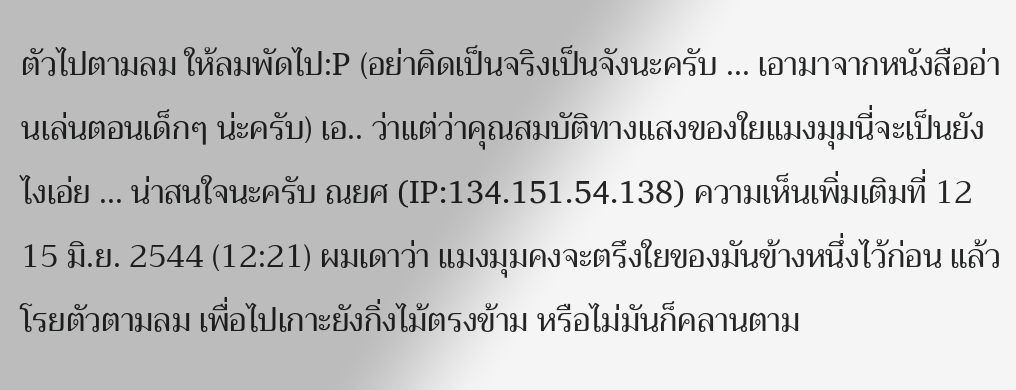ตัวไปตามลม ให้ลมพัดไป:P (อย่าคิดเป็นจริงเป็นจังนะครับ ... เอามาจากหนังสืออ่านเล่นตอนเด็กๆ น่ะครับ) เอ.. ว่าแต่ว่าคุณสมบัติทางแสงของใยแมงมุมนี่จะเป็นยังไงเอ่ย ... น่าสนใจนะครับ ณยศ (IP:134.151.54.138) ความเห็นเพิ่มเติมที่ 12 15 มิ.ย. 2544 (12:21) ผมเดาว่า แมงมุมคงจะตรึงใยของมันข้างหนึ่งไว้ก่อน แล้วโรยตัวตามลม เพื่อไปเกาะยังกิ่งไม้ตรงข้าม หรือไม่มันก็คลานตาม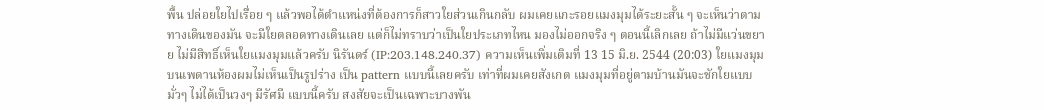พื้น ปล่อยใยไปเรื่อย ๆ แล้วพอได้ตำแหน่งที่ต้องการก็สาวใยส่วนเกินกลับ ผมเคยแกะรอยแมงมุมได้ระยะสั้น ๆ จะเห็นว่าตามทางเดินของมัน จะมีใยตลอดทางเดินเลย แต่ก็ไม่ทราบว่าเป็นใยประเภทไหน มองไม่ออกจริง ๆ ตอนนี้เลิกเลย ถ้าไม่มีแว่นขยาย ไม่มีสิทธิ์เห็นใยแมงมุมแล้วครับ นิรันดร์ (IP:203.148.240.37) ความเห็นเพิ่มเติมที่ 13 15 มิ.ย. 2544 (20:03) ใยแมงมุมบนเพดานห้องผมไม่เห็นเป็นรูปร่าง เป็น pattern แบบนี้เลยครับ เท่าที่ผมเคยสังเกต แมงมุมที่อยู่ตามบ้านมันจะชักใยแบบมั่วๆ ไม่ได้เป็นวงๆ มีรัศมี แบบนี้ครับ สงสัยจะเป็นเฉพาะบางพัน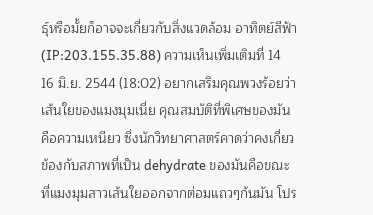ธุ์หรือมั้ยก็อาจจะเกี่ยวกับสิ่งแวดล้อม อาทิตย์สีฟ้า (IP:203.155.35.88) ความเห็นเพิ่มเติมที่ 14 16 มิ.ย. 2544 (18:02) อยากเสริมคุณพวงร้อยว่าเส้นใยของแมงมุมเนี่ย คุณสมบัติที่พิเศษของมันคือความเหนียว ซึ่งนักวิทยาศาสตร์คาดว่าคงเกี่ยวข้องกับสภาพที่เป็น dehydrate ของมันคือขณะที่แมงมุมสาวเส้นใยออกจากต่อมแถวๆก้นมัน โปร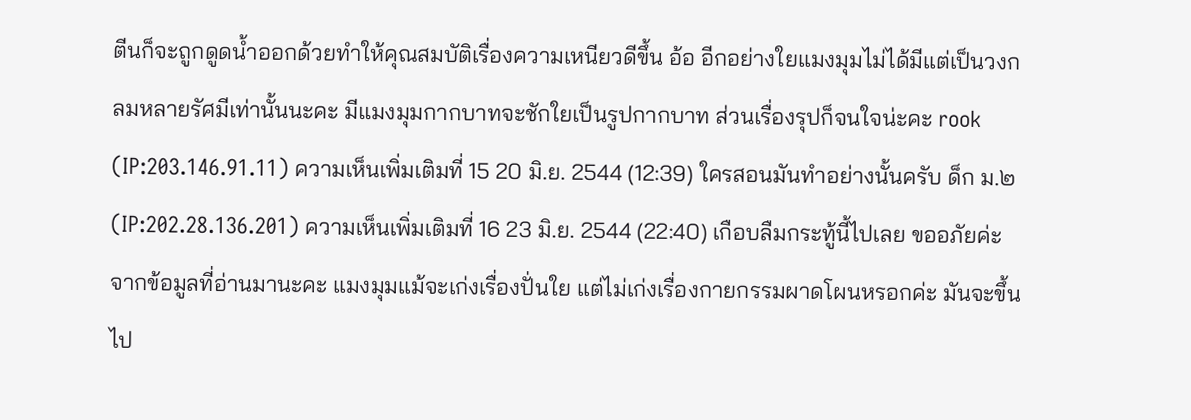ตีนก็จะถูกดูดน้ำออกด้วยทำให้คุณสมบัติเรื่องความเหนียวดีขึ้น อ้อ อีกอย่างใยแมงมุมไม่ได้มีแต่เป็นวงกลมหลายรัศมีเท่านั้นนะคะ มีแมงมุมกากบาทจะชักใยเป็นรูปกากบาท ส่วนเรื่องรุปก็จนใจน่ะคะ rook (IP:203.146.91.11) ความเห็นเพิ่มเติมที่ 15 20 มิ.ย. 2544 (12:39) ใครสอนมันทำอย่างนั้นครับ ด็ก ม.๒ (IP:202.28.136.201) ความเห็นเพิ่มเติมที่ 16 23 มิ.ย. 2544 (22:40) เกือบลืมกระทู้นี้ไปเลย ขออภัยค่ะ จากข้อมูลที่อ่านมานะคะ แมงมุมแม้จะเก่งเรื่องปั่นใย แต่ไม่เก่งเรื่องกายกรรมผาดโผนหรอกค่ะ มันจะขึ้นไป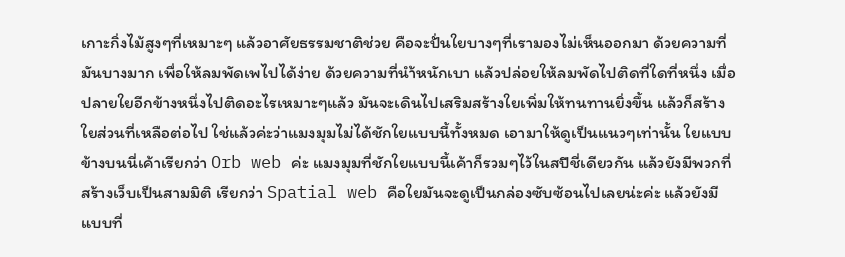เกาะกิ่งไม้สูงๆที่เหมาะๆ แล้วอาศัยธรรมชาติช่วย คือจะปั่นใยบางๆที่เรามองไม่เห็นออกมา ด้วยความที่มันบางมาก เพื่อให้ลมพัดเพไปได้ง่าย ด้วยความที่นำ้หนักเบา แล้วปล่อยให้ลมพัดไปติดที่ใดที่หนึ่ง เมื่อปลายใยอีกข้างหนึ่งไปติดอะไรเหมาะๆแล้ว มันจะเดินไปเสริมสร้างใยเพิ่มให้ทนทานยิ่งขึ้น แล้วก็สร้างใยส่วนที่เหลือต่อไป ใช่แล้วค่ะว่าแมงมุมไม่ได้ชักใยแบบนี้ทั้งหมด เอามาให้ดูเป็นแนวๆเท่านั้น ใยแบบข้างบนนี่เค้าเรียกว่า Orb web ค่ะ แมงมุมที่ชักใยแบบนี้เค้าก็รวมๆไว้ในสปีชี่เดียวกัน แล้วยังมีพวกที่สร้างเว็บเป็นสามมิติ เรียกว่า Spatial web คือใยมันจะดูเป็นกล่องซับซ้อนไปเลยน่ะค่ะ แล้วยังมีแบบที่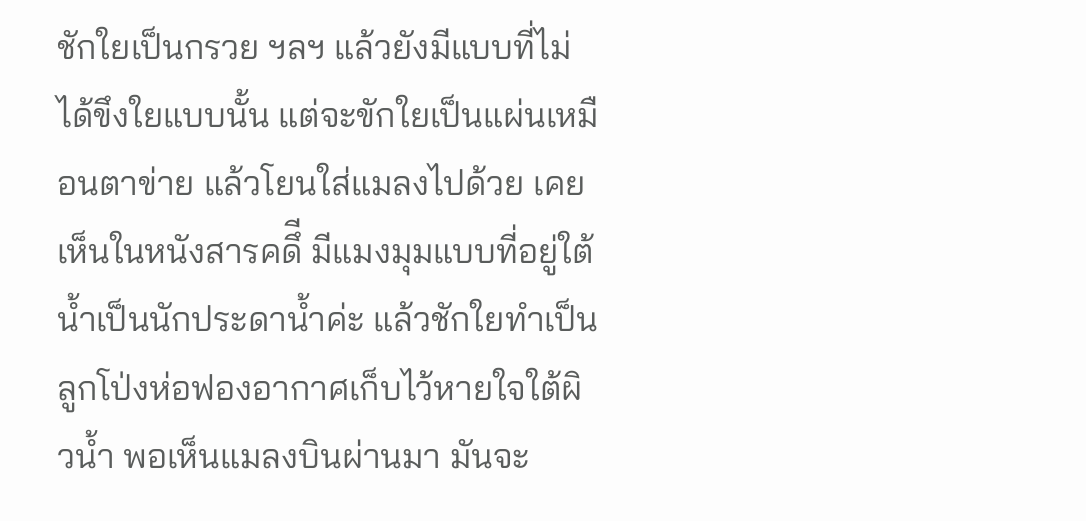ชักใยเป็นกรวย ฯลฯ แล้วยังมีแบบที่ไม่ได้ขึงใยแบบนั้น แต่จะขักใยเป็นแผ่นเหมือนตาข่าย แล้วโยนใส่แมลงไปด้วย เคยเห็นในหนังสารคดึี มีแมงมุมแบบที่อยู่ใต้น้ำเป็นนักประดาน้ำค่ะ แล้วชักใยทำเป็นลูกโป่งห่อฟองอากาศเก็บไว้หายใจใต้ผิวน้ำ พอเห็นแมลงบินผ่านมา มันจะ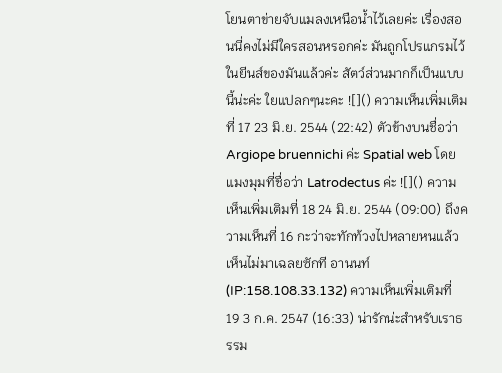โยนตาข่ายจับแมลงเหนือน้ำไว้เลยค่ะ เรื่องสอนนี่คงไม่มีใครสอนหรอกค่ะ มันถูกโปรแกรมไว้ในยีนส์ของมันแล้วค่ะ สัตว์ส่วนมากก็เป็นแบบนี้น่ะค่ะ ใยแปลกๆนะคะ ![]() ความเห็นเพิ่มเติมที่ 17 23 มิ.ย. 2544 (22:42) ตัวข้างบนชื่อว่า Argiope bruennichi ค่ะ Spatial web โดยแมงมุมที่ชื่อว่า Latrodectus ค่ะ ![]() ความเห็นเพิ่มเติมที่ 18 24 มิ.ย. 2544 (09:00) ถึงความเห็นที่ 16 กะว่าจะทักท้วงไปหลายหนแล้ว เห็นไม่มาเฉลยซักที อานนท์ (IP:158.108.33.132) ความเห็นเพิ่มเติมที่ 19 3 ก.ค. 2547 (16:33) น่ารักน่ะสำหรับเราธรรม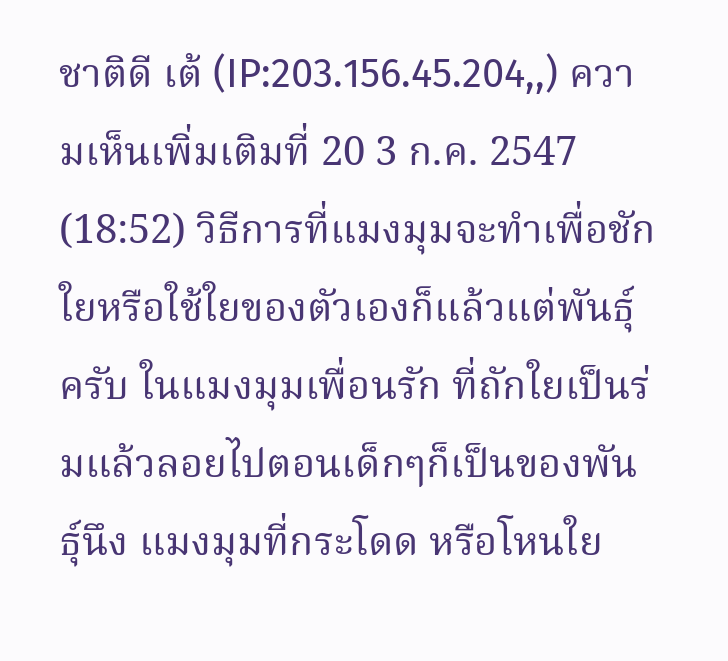ชาติดี เต้ (IP:203.156.45.204,,) ความเห็นเพิ่มเติมที่ 20 3 ก.ค. 2547 (18:52) วิธีการที่แมงมุมจะทำเพื่อชักใยหรือใช้ใยของตัวเองก็แล้วแต่พันธุ์ครับ ในแมงมุมเพื่อนรัก ที่ถักใยเป็นร่มแล้วลอยไปตอนเด็กๆก็เป็นของพันธุ์นึง แมงมุมที่กระโดด หรือโหนใย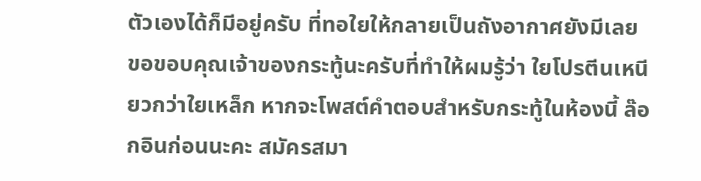ตัวเองได้ก็มีอยู่ครับ ที่ทอใยให้กลายเป็นถังอากาศยังมีเลย ขอขอบคุณเจ้าของกระทู้นะครับที่ทำให้ผมรู้ว่า ใยโปรตีนเหนียวกว่าใยเหล็ก หากจะโพสต์คำตอบสำหรับกระทู้ในห้องนี้ ล๊อกอินก่อนนะคะ สมัครสมา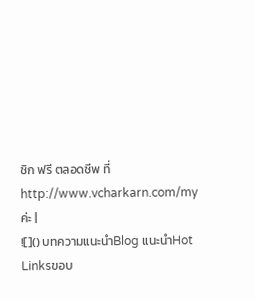ชิก ฟรี ตลอดชีพ ที่ http://www.vcharkarn.com/my ค่ะ |
![]() บทความแนะนำBlog แนะนำHot Linksขอบ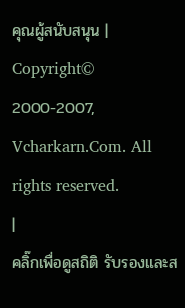คุณผู้สนับสนุน |
Copyright© 2000-2007, Vcharkarn.Com. All rights reserved.
|
คลิ๊กเพื่อดูสถิติ รับรองและส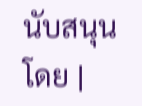นับสนุนโดย |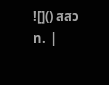![]() สสวท. |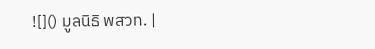![]() มูลนิธิ พสวท. |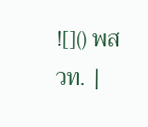![]() พสวท. |